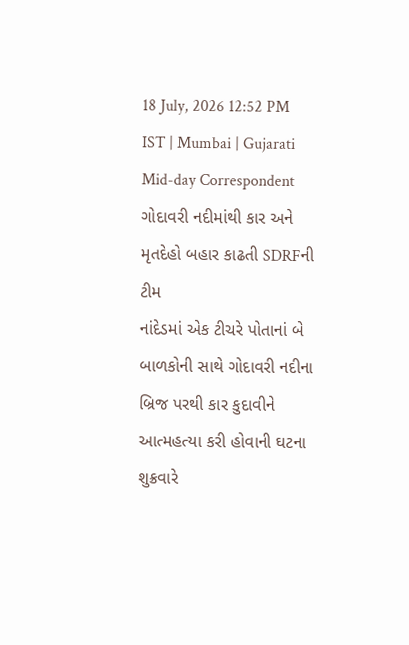18 July, 2026 12:52 PM IST | Mumbai | Gujarati Mid-day Correspondent
ગોદાવરી નદીમાંથી કાર અને મૃતદેહો બહાર કાઢતી SDRFની ટીમ
નાંદેડમાં એક ટીચરે પોતાનાં બે બાળકોની સાથે ગોદાવરી નદીના બ્રિજ પરથી કાર કુદાવીને આત્મહત્યા કરી હોવાની ઘટના શુક્રવારે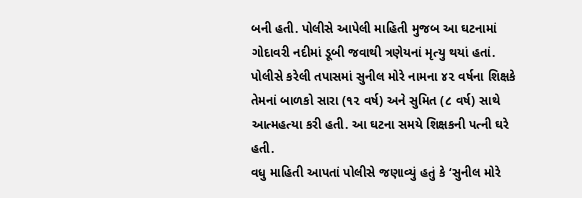બની હતી. પોલીસે આપેલી માહિતી મુજબ આ ઘટનામાં ગોદાવરી નદીમાં ડૂબી જવાથી ત્રણેયનાં મૃત્યુ થયાં હતાં. પોલીસે કરેલી તપાસમાં સુનીલ મોરે નામના ૪૨ વર્ષના શિક્ષકે તેમનાં બાળકો સારા (૧૨ વર્ષ) અને સુમિત (૮ વર્ષ) સાથે આત્મહત્યા કરી હતી. આ ઘટના સમયે શિક્ષકની પત્ની ઘરે હતી.
વધુ માહિતી આપતાં પોલીસે જણાવ્યું હતું કે ‘સુનીલ મોરે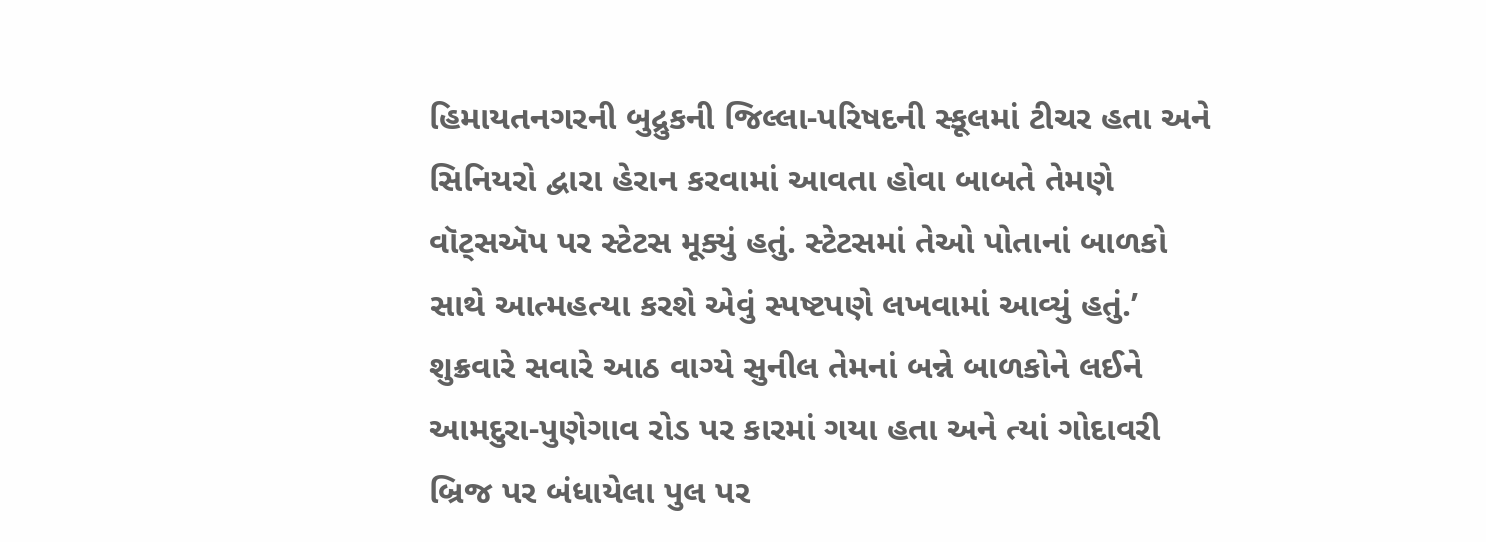હિમાયતનગરની બુદ્રુકની જિલ્લા-પરિષદની સ્કૂલમાં ટીચર હતા અને સિનિયરો દ્વારા હેરાન કરવામાં આવતા હોવા બાબતે તેમણે વૉટ્સઍપ પર સ્ટેટસ મૂક્યું હતું. સ્ટેટસમાં તેઓ પોતાનાં બાળકો સાથે આત્મહત્યા કરશે એવું સ્પષ્ટપણે લખવામાં આવ્યું હતું.’
શુક્રવારે સવારે આઠ વાગ્યે સુનીલ તેમનાં બન્ને બાળકોને લઈને આમદુરા-પુણેગાવ રોડ પર કારમાં ગયા હતા અને ત્યાં ગોદાવરી બ્રિજ પર બંધાયેલા પુલ પર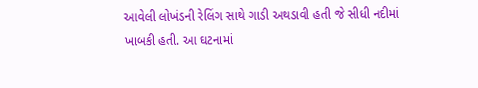આવેલી લોખંડની રેલિંગ સાથે ગાડી અથડાવી હતી જે સીધી નદીમાં ખાબકી હતી. આ ઘટનામાં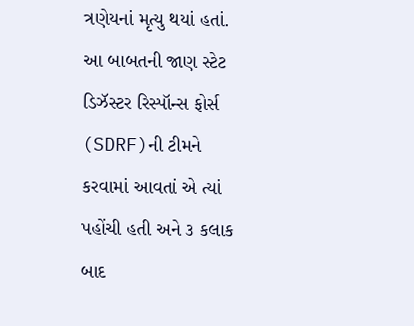ત્રણેયનાં મૃત્યુ થયાં હતાં. આ બાબતની જાણ સ્ટેટ ડિઝૅસ્ટર રિસ્પૉન્સ ફોર્સ (SDRF)ની ટીમને કરવામાં આવતાં એ ત્યાં પહોંચી હતી અને ૩ કલાક બાદ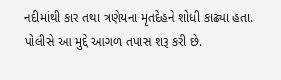નદીમાંથી કાર તથા ત્રણેયના મૃતદેહને શોધી કાઢ્યા હતા. પોલીસે આ મુદ્દે આગળ તપાસ શરૂ કરી છે.